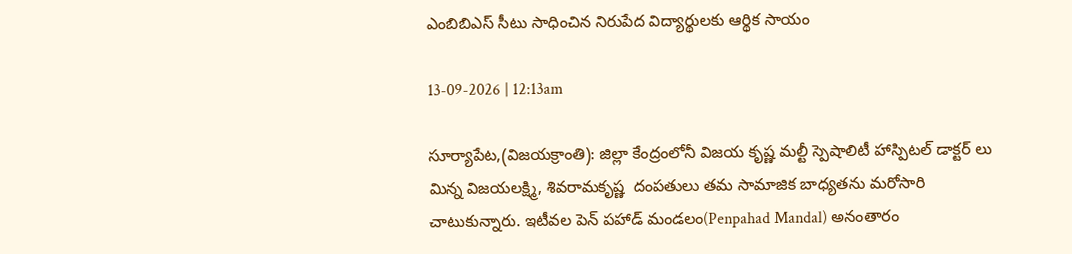ఎంబిబిఎస్ సీటు సాధించిన నిరుపేద విద్యార్థులకు ఆర్థిక సాయం

13-09-2026 | 12:13am

సూర్యాపేట,(విజయక్రాంతి): జిల్లా కేంద్రంలోనీ విజయ కృష్ణ మల్టీ స్పెషాలిటీ హాస్పిటల్ డాక్టర్ లు మిన్న విజయలక్ష్మి, శివరామకృష్ణ  దంపతులు తమ సామాజిక బాధ్యతను మరోసారి చాటుకున్నారు. ఇటీవల పెన్ పహాడ్ మండలం(Penpahad Mandal) అనంతారం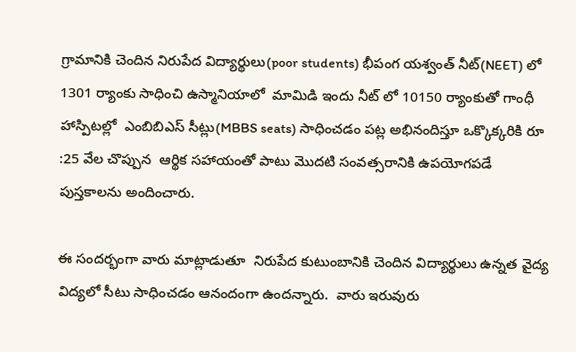గ్రామానికి చెందిన నిరుపేద విద్యార్థులు(poor students) భీపంగ యశ్వంత్ నీట్(NEET) లో 1301 ర్యాంకు సాధించి ఉస్మానియాలో  మామిడి ఇందు నీట్ లో 10150 ర్యాంకుతో గాంధీ హాస్పిటల్లో  ఎంబిబిఎస్ సీట్లు(MBBS seats) సాధించడం పట్ల అభినందిస్తూ ఒక్కొక్కరికి రూ :25 వేల చొప్పున  ఆర్థిక సహాయంతో పాటు మొదటి సంవత్సరానికి ఉపయోగపడే పుస్తకాలను అందించారు.

ఈ సందర్భంగా వారు మాట్లాడుతూ  నిరుపేద కుటుంబానికి చెందిన విద్యార్థులు ఉన్నత వైద్య విద్యలో సీటు సాధించడం ఆనందంగా ఉందన్నారు.  వారు ఇరువురు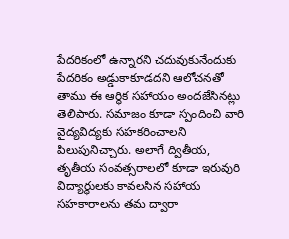పేదరికంలో ఉన్నారని చదువుకునేందుకు పేదరికం అడ్డుకాకూడదని ఆలోచనతో తాము ఈ ఆర్థిక సహాయం అందజేసినట్లు తెలిపారు. సమాజం కూడా స్పందించి వారి వైద్యవిద్యకు సహకరించాలని పిలుపునిచ్చారు. అలాగే ద్వితీయ,  తృతీయ సంవత్సరాలలో కూడా ఇరువురి విద్యార్థులకు కావలసిన సహాయ సహకారాలను తమ ద్వారా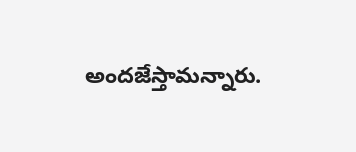అందజేస్తామన్నారు.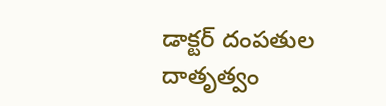డాక్టర్ దంపతుల దాతృత్వం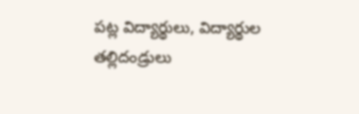పట్ల విద్యార్థులు, విద్యార్థుల తల్లిదండ్రులు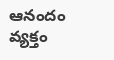ఆనందం వ్యక్తం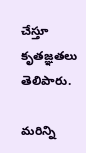చేస్తూ కృతజ్ఞతలు తెలిపారు.

మరిన్ని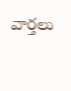వార్తలు